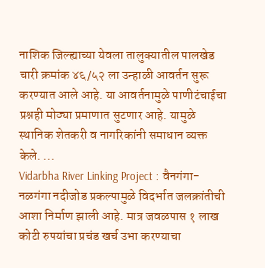नाशिक जिल्ह्याच्या येवला तालुक्यातील पालखेड चारी क्रमांक ४६/५२ ला उन्हाळी आवर्तन सुरू करण्यात आले आहे. या आवर्तनामुळे पाणीटंचाईचा प्रश्नही मोठ्या प्रमाणात सुटणार आहे. यामुळे स्थानिक शेतकरी व नागरिकांनी समाधान व्यक्त केले. ...
Vidarbha River Linking Project : वैनगंगा-नळगंगा नदीजोड प्रकल्पामुळे विदर्भात जलक्रांतीची आशा निर्माण झाली आहे. मात्र जवळपास १ लाख कोटी रुपयांचा प्रचंड खर्च उभा करण्याचा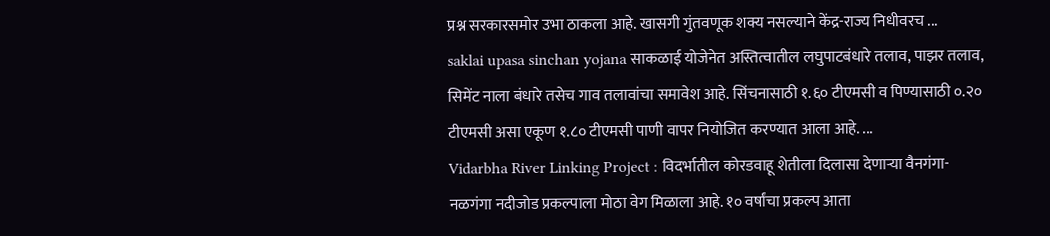प्रश्न सरकारसमोर उभा ठाकला आहे. खासगी गुंतवणूक शक्य नसल्याने केंद्र-राज्य निधीवरच ...
saklai upasa sinchan yojana साकळाई योजेनेत अस्तित्वातील लघुपाटबंधारे तलाव, पाझर तलाव, सिमेंट नाला बंधारे तसेच गाव तलावांचा समावेश आहे. सिंचनासाठी १.६० टीएमसी व पिण्यासाठी ०.२० टीएमसी असा एकूण १.८० टीएमसी पाणी वापर नियोजित करण्यात आला आहे. ...
Vidarbha River Linking Project : विदर्भातील कोरडवाहू शेतीला दिलासा देणाऱ्या वैनगंगा-नळगंगा नदीजोड प्रकल्पाला मोठा वेग मिळाला आहे. १० वर्षांचा प्रकल्प आता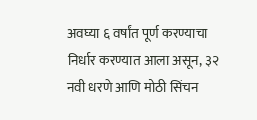अवघ्या ६ वर्षांत पूर्ण करण्याचा निर्धार करण्यात आला असून, ३२ नवी धरणे आणि मोठी सिंचन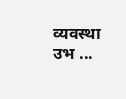व्यवस्था उभ ...